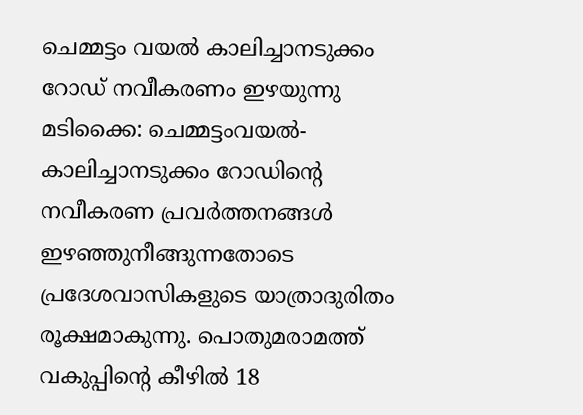ചെമ്മട്ടം വയൽ കാലിച്ചാനടുക്കം റോഡ് നവീകരണം ഇഴയുന്നു
മടിക്കൈ: ചെമ്മട്ടംവയൽ-കാലിച്ചാനടുക്കം റോഡിന്റെ നവീകരണ പ്രവർത്തനങ്ങൾ ഇഴഞ്ഞുനീങ്ങുന്നതോടെ പ്രദേശവാസികളുടെ യാത്രാദുരിതം രൂക്ഷമാകുന്നു. പൊതുമരാമത്ത് വകുപ്പിന്റെ കീഴിൽ 18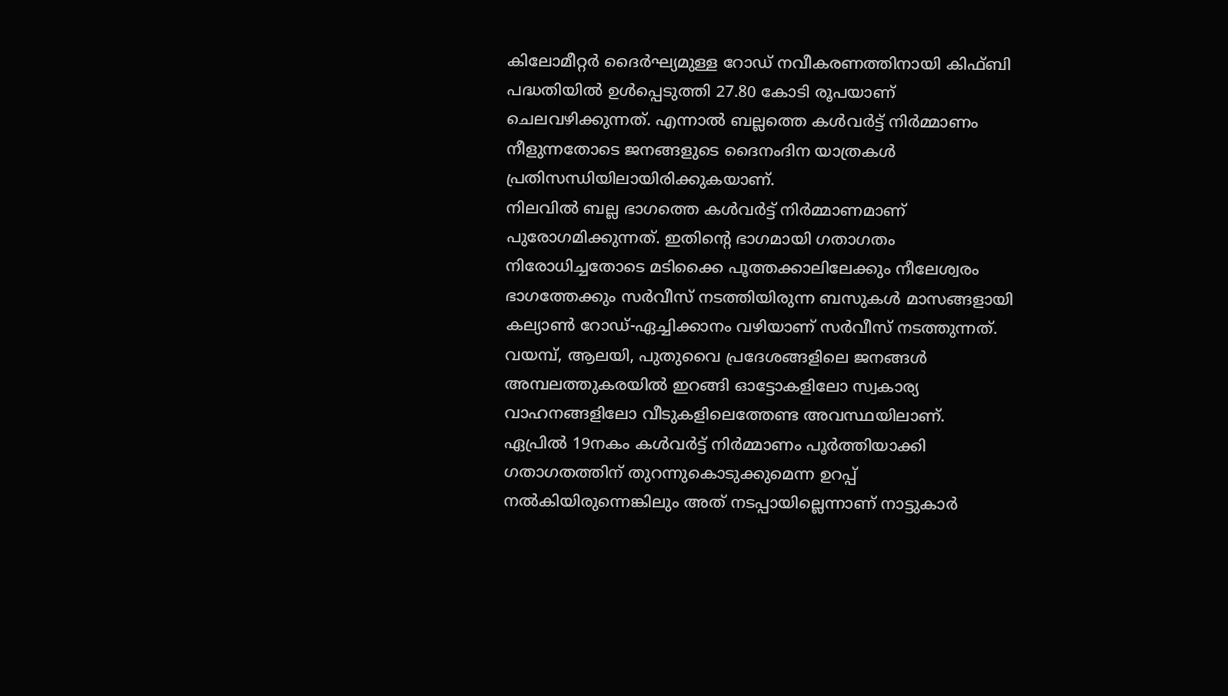കിലോമീറ്റർ ദൈർഘ്യമുള്ള റോഡ് നവീകരണത്തിനായി കിഫ്ബി പദ്ധതിയിൽ ഉൾപ്പെടുത്തി 27.80 കോടി രൂപയാണ് ചെലവഴിക്കുന്നത്. എന്നാൽ ബല്ലത്തെ കൾവർട്ട് നിർമ്മാണം നീളുന്നതോടെ ജനങ്ങളുടെ ദൈനംദിന യാത്രകൾ പ്രതിസന്ധിയിലായിരിക്കുകയാണ്.
നിലവിൽ ബല്ല ഭാഗത്തെ കൾവർട്ട് നിർമ്മാണമാണ് പുരോഗമിക്കുന്നത്. ഇതിന്റെ ഭാഗമായി ഗതാഗതം നിരോധിച്ചതോടെ മടിക്കൈ പൂത്തക്കാലിലേക്കും നീലേശ്വരം ഭാഗത്തേക്കും സർവീസ് നടത്തിയിരുന്ന ബസുകൾ മാസങ്ങളായി കല്യാൺ റോഡ്-ഏച്ചിക്കാനം വഴിയാണ് സർവീസ് നടത്തുന്നത്. വയമ്പ്, ആലയി, പുതുവൈ പ്രദേശങ്ങളിലെ ജനങ്ങൾ അമ്പലത്തുകരയിൽ ഇറങ്ങി ഓട്ടോകളിലോ സ്വകാര്യ വാഹനങ്ങളിലോ വീടുകളിലെത്തേണ്ട അവസ്ഥയിലാണ്.
ഏപ്രിൽ 19നകം കൾവർട്ട് നിർമ്മാണം പൂർത്തിയാക്കി ഗതാഗതത്തിന് തുറന്നുകൊടുക്കുമെന്ന ഉറപ്പ് നൽകിയിരുന്നെങ്കിലും അത് നടപ്പായില്ലെന്നാണ് നാട്ടുകാർ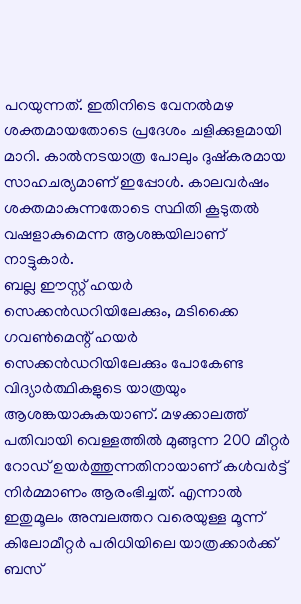പറയുന്നത്. ഇതിനിടെ വേനൽമഴ ശക്തമായതോടെ പ്രദേശം ചളിക്കുളമായി മാറി. കാൽനടയാത്ര പോലും ദുഷ്കരമായ സാഹചര്യമാണ് ഇപ്പോൾ. കാലവർഷം ശക്തമാകുന്നതോടെ സ്ഥിതി കൂടുതൽ വഷളാകുമെന്ന ആശങ്കയിലാണ് നാട്ടുകാർ.
ബല്ല ഈസ്റ്റ് ഹയർ സെക്കൻഡറിയിലേക്കും, മടിക്കൈ ഗവൺമെന്റ് ഹയർ സെക്കൻഡറിയിലേക്കും പോകേണ്ട വിദ്യാർത്ഥികളുടെ യാത്രയും ആശങ്കയാകുകയാണ്. മഴക്കാലത്ത് പതിവായി വെള്ളത്തിൽ മുങ്ങുന്ന 200 മീറ്റർ റോഡ് ഉയർത്തുന്നതിനായാണ് കൾവർട്ട് നിർമ്മാണം ആരംഭിച്ചത്. എന്നാൽ ഇതുമൂലം അമ്പലത്തറ വരെയുള്ള മൂന്ന് കിലോമീറ്റർ പരിധിയിലെ യാത്രക്കാർക്ക് ബസ്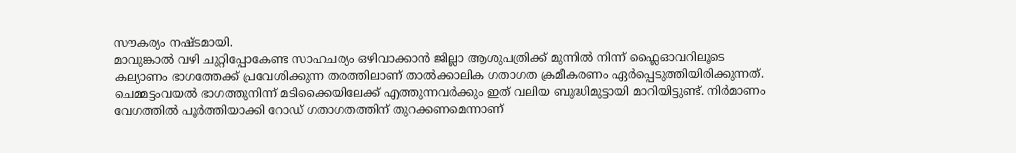സൗകര്യം നഷ്ടമായി.
മാവുങ്കാൽ വഴി ചുറ്റിപ്പോകേണ്ട സാഹചര്യം ഒഴിവാക്കാൻ ജില്ലാ ആശുപത്രിക്ക് മുന്നിൽ നിന്ന് ഫ്ലൈഓവറിലൂടെ കല്യാണം ഭാഗത്തേക്ക് പ്രവേശിക്കുന്ന തരത്തിലാണ് താൽക്കാലിക ഗതാഗത ക്രമീകരണം ഏർപ്പെടുത്തിയിരിക്കുന്നത്. ചെമ്മട്ടംവയൽ ഭാഗത്തുനിന്ന് മടിക്കൈയിലേക്ക് എത്തുന്നവർക്കും ഇത് വലിയ ബുദ്ധിമുട്ടായി മാറിയിട്ടുണ്ട്. നിർമാണം വേഗത്തിൽ പൂർത്തിയാക്കി റോഡ് ഗതാഗതത്തിന് തുറക്കണമെന്നാണ്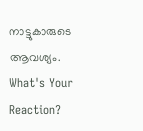നാട്ടുകാരുടെ ആവശ്യം.
What's Your Reaction?